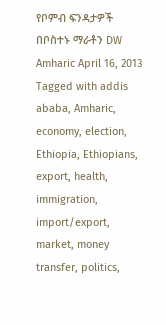የቦምብ ፍንዳታዎች በቦስተኑ ማራቶን DW Amharic April 16, 2013 Tagged with addis ababa, Amharic, economy, election, Ethiopia, Ethiopians, export, health, immigration, import/export, market, money transfer, politics,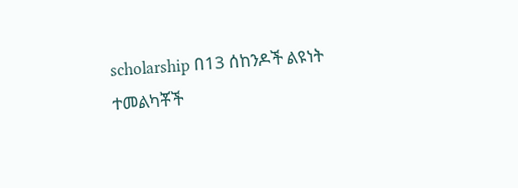scholarship በ13 ሰከንዶች ልዩነት ተመልካቾች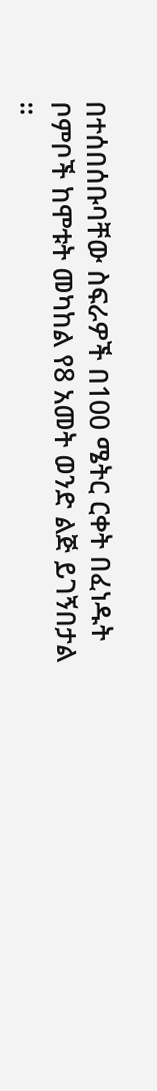በተሰበሰቡባቸው ስፍራዎች በ100 ሜትር ርቀት በፈነዱት ቦምቦች ከሞቱት መካከል የ8 አመት ወንድ ልጅ ይገኝበታል ።